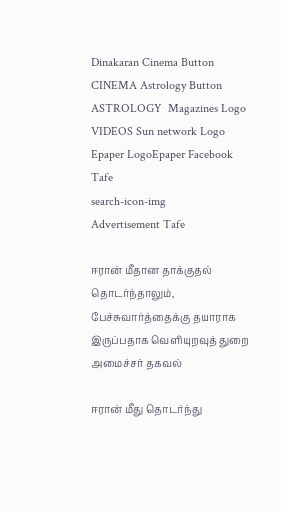Dinakaran Cinema Button CINEMA Astrology Button ASTROLOGY  Magazines Logo VIDEOS Sun network Logo Epaper LogoEpaper Facebook
Tafe
search-icon-img
Advertisement Tafe

ஈரான் மீதான தாக்குதல் தொடர்ந்தாலும், பேச்சுவார்த்தைக்கு தயாராக இருப்பதாக வெளியுறவுத் துறை அமைச்சர் தகவல்

ஈரான் மீது தொடர்ந்து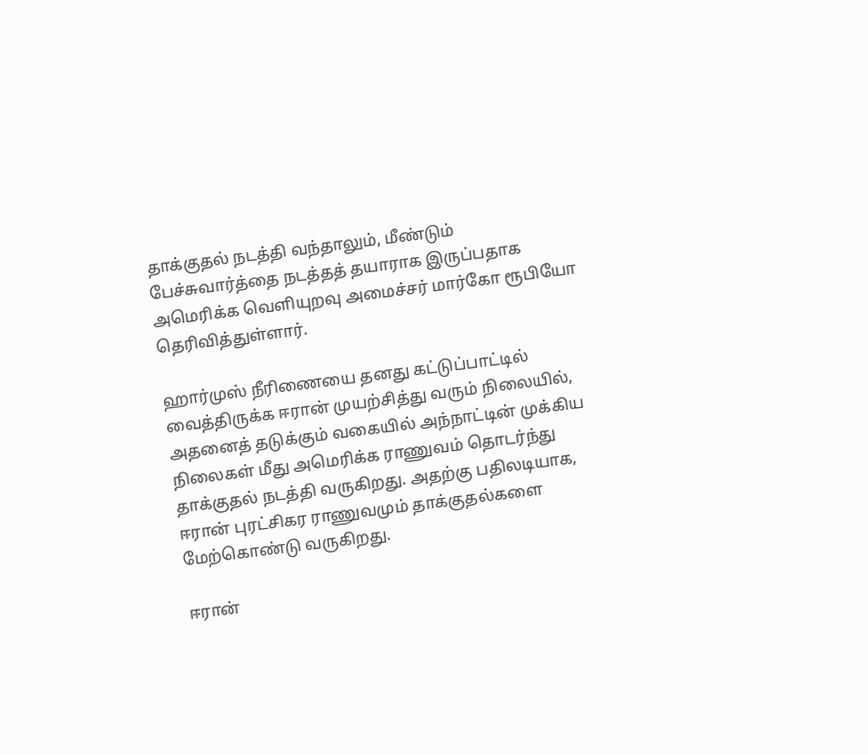தாக்குதல் நடத்தி வந்தாலும், மீண்டும் பேச்சுவார்த்தை நடத்தத் தயாராக இருப்பதாக அமெரிக்க வெளியுறவு அமைச்சர் மார்கோ ரூபியோ தெரிவித்துள்ளார்.

ஹார்முஸ் நீரிணையை தனது கட்டுப்பாட்டில் வைத்திருக்க ஈரான் முயற்சித்து வரும் நிலையில், அதனைத் தடுக்கும் வகையில் அந்நாட்டின் முக்கிய நிலைகள் மீது அமெரிக்க ராணுவம் தொடர்ந்து தாக்குதல் நடத்தி வருகிறது. அதற்கு பதிலடியாக, ஈரான் புரட்சிகர ராணுவமும் தாக்குதல்களை மேற்கொண்டு வருகிறது.

ஈரான்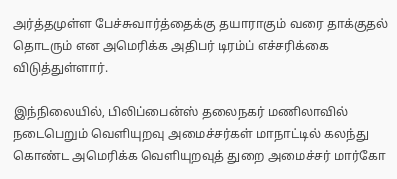அர்த்தமுள்ள பேச்சுவார்த்தைக்கு தயாராகும் வரை தாக்குதல் தொடரும் என அமெரிக்க அதிபர் டிரம்ப் எச்சரிக்கை விடுத்துள்ளார்.

இந்நிலையில், பிலிப்பைன்ஸ் தலைநகர் மணிலாவில் நடைபெறும் வெளியுறவு அமைச்சர்கள் மாநாட்டில் கலந்து கொண்ட அமெரிக்க வெளியுறவுத் துறை அமைச்சர் மார்கோ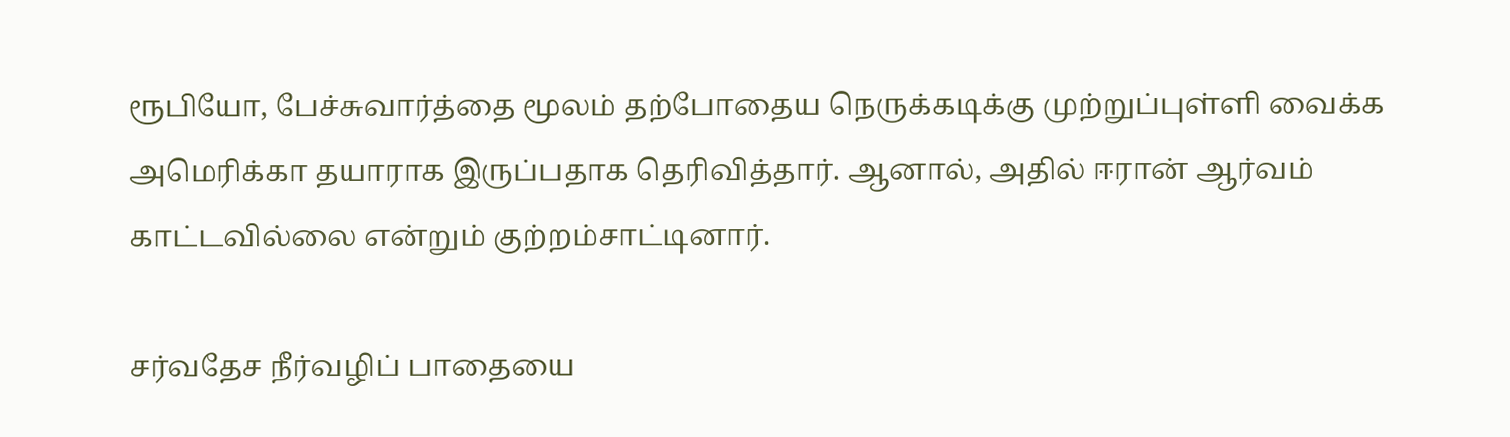ரூபியோ, பேச்சுவார்த்தை மூலம் தற்போதைய நெருக்கடிக்கு முற்றுப்புள்ளி வைக்க அமெரிக்கா தயாராக இருப்பதாக தெரிவித்தார். ஆனால், அதில் ஈரான் ஆர்வம் காட்டவில்லை என்றும் குற்றம்சாட்டினார்.

சர்வதேச நீர்வழிப் பாதையை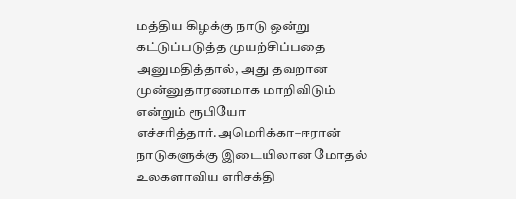மத்திய கிழக்கு நாடு ஒன்று கட்டுப்படுத்த முயற்சிப்பதை அனுமதித்தால், அது தவறான முன்னுதாரணமாக மாறிவிடும் என்றும் ரூபியோ எச்சரித்தார்.அமெரிக்கா–ஈரான் நாடுகளுக்கு இடையிலான மோதல் உலகளாவிய எரிசக்தி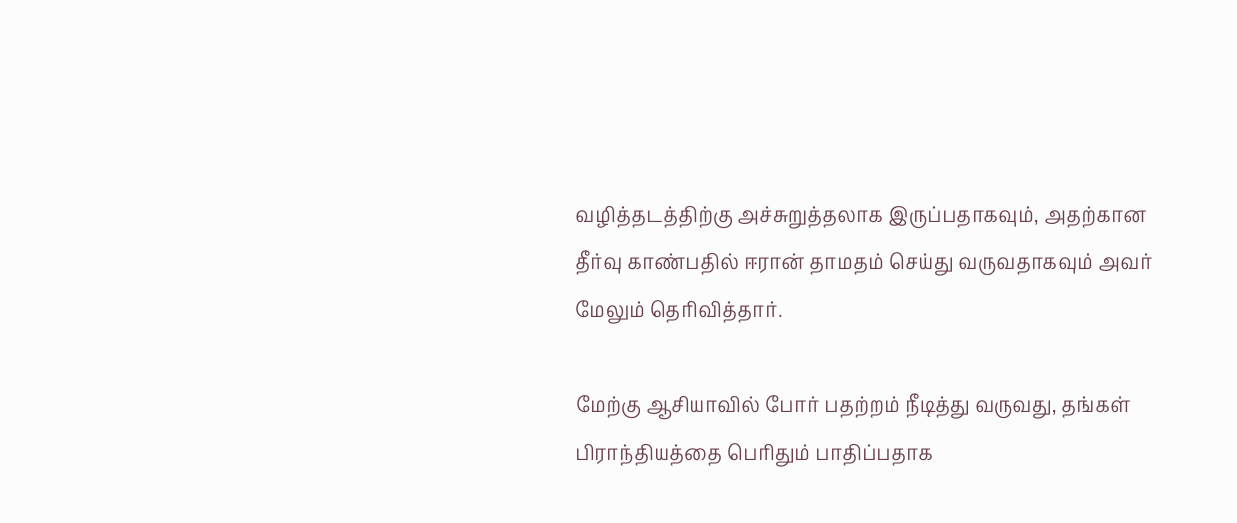வழித்தடத்திற்கு அச்சுறுத்தலாக இருப்பதாகவும், அதற்கான தீர்வு காண்பதில் ஈரான் தாமதம் செய்து வருவதாகவும் அவர் மேலும் தெரிவித்தார்.

மேற்கு ஆசியாவில் போர் பதற்றம் நீடித்து வருவது, தங்கள் பிராந்தியத்தை பெரிதும் பாதிப்பதாக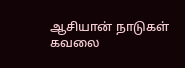ஆசியான் நாடுகள் கவலை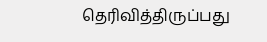தெரிவித்திருப்பது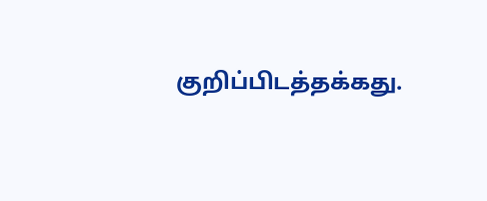குறிப்பிடத்தக்கது.